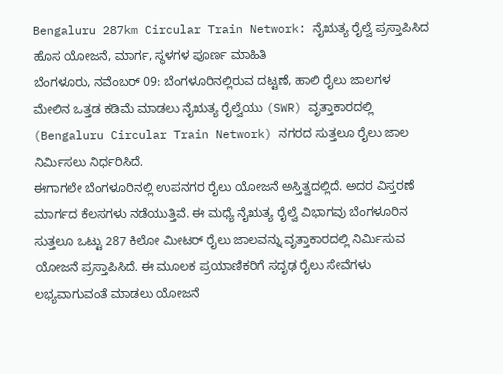Bengaluru 287km Circular Train Network: ನೈಋತ್ಯ ರೈಲ್ವೆ ಪ್ರಸ್ತಾಪಿಸಿದ ಹೊಸ ಯೋಜನೆ, ಮಾರ್ಗ, ಸ್ಥಳಗಳ ಪೂರ್ಣ ಮಾಹಿತಿ
ಬೆಂಗಳೂರು, ನವೆಂಬರ್ 09: ಬೆಂಗಳೂರಿನಲ್ಲಿರುವ ದಟ್ಟಣೆ, ಹಾಲಿ ರೈಲು ಜಾಲಗಳ ಮೇಲಿನ ಒತ್ತಡ ಕಡಿಮೆ ಮಾಡಲು ನೈಋತ್ಯ ರೈಲ್ವೆಯು (SWR) ವೃತ್ತಾಕಾರದಲ್ಲಿ (Bengaluru Circular Train Network) ನಗರದ ಸುತ್ತಲೂ ರೈಲು ಜಾಲ ನಿರ್ಮಿಸಲು ನಿರ್ಧರಿಸಿದೆ.
ಈಗಾಗಲೇ ಬೆಂಗಳೂರಿನಲ್ಲಿ ಉಪನಗರ ರೈಲು ಯೋಜನೆ ಅಸ್ತಿತ್ವದಲ್ಲಿದೆ. ಅದರ ವಿಸ್ತರಣೆ ಮಾರ್ಗದ ಕೆಲಸಗಳು ನಡೆಯುತ್ತಿವೆ. ಈ ಮಧ್ಯೆ ನೈಋತ್ಯ ರೈಲ್ವೆ ವಿಭಾಗವು ಬೆಂಗಳೂರಿನ ಸುತ್ತಲೂ ಒಟ್ಟು 287 ಕಿಲೋ ಮೀಟರ್ ರೈಲು ಜಾಲವನ್ನು ವೃತ್ತಾಕಾರದಲ್ಲಿ ನಿರ್ಮಿಸುವ ಯೋಜನೆ ಪ್ರಸ್ತಾಪಿಸಿದೆ. ಈ ಮೂಲಕ ಪ್ರಯಾಣಿಕರಿಗೆ ಸದೃಢ ರೈಲು ಸೇವೆಗಳು ಲಭ್ಯವಾಗುವಂತೆ ಮಾಡಲು ಯೋಜನೆ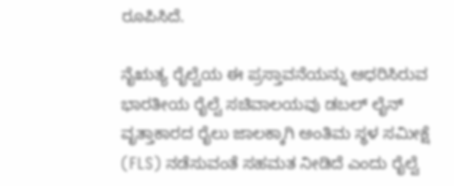ರೂಪಿಸಿದೆ.

ನೈಋತ್ಯ ರೈಲ್ವೆಯ ಈ ಪ್ರಸ್ತಾವನೆಯನ್ನು ಆಧರಿಸಿರುವ ಭಾರತೀಯ ರೈಲ್ವೆ ಸಚಿವಾಲಯವು ಡಬಲ್ ಲೈನ್ ವೃತ್ತಾಕಾರದ ರೈಲು ಜಾಲಕ್ಕಾಗಿ ಅಂತಿಮ ಸ್ಥಳ ಸಮೀಕ್ಷೆ (FLS) ನಡೆಸುವಂತೆ ಸಹಮತ ನೀಡಿದೆ ಎಂದು ರೈಲ್ವೆ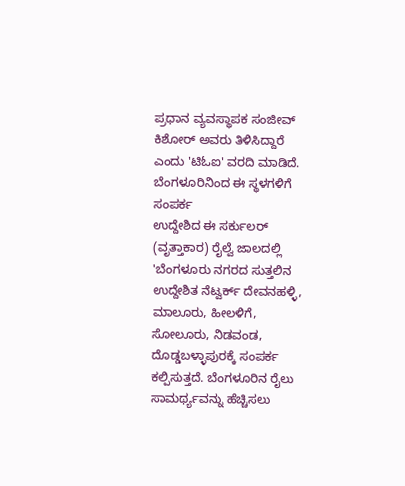ಪ್ರಧಾನ ವ್ಯವಸ್ಥಾಪಕ ಸಂಜೀವ್ ಕಿಶೋರ್ ಅವರು ತಿಳಿಸಿದ್ದಾರೆ ಎಂದು 'ಟಿಓಐ' ವರದಿ ಮಾಡಿದೆ.
ಬೆಂಗಳೂರಿನಿಂದ ಈ ಸ್ಥಳಗಳಿಗೆ ಸಂಪರ್ಕ
ಉದ್ದೇಶಿದ ಈ ಸರ್ಕುಲರ್ (ವೃತ್ತಾಕಾರ) ರೈಲ್ವೆ ಜಾಲದಲ್ಲಿ 'ಬೆಂಗಳೂರು ನಗರದ ಸುತ್ತಲಿನ ಉದ್ದೇಶಿತ ನೆಟ್ವರ್ಕ್ ದೇವನಹಳ್ಳಿ, ಮಾಲೂರು, ಹೀಲಳಿಗೆ, ಸೋಲೂರು, ನಿಡವಂಡ, ದೊಡ್ಡಬಳ್ಳಾಪುರಕ್ಕೆ ಸಂಪರ್ಕ ಕಲ್ಪಿಸುತ್ತದೆ. ಬೆಂಗಳೂರಿನ ರೈಲು ಸಾಮರ್ಥ್ಯವನ್ನು ಹೆಚ್ಚಿಸಲು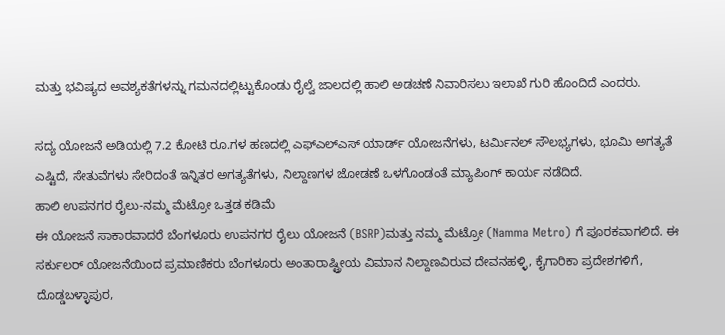ಮತ್ತು ಭವಿಷ್ಯದ ಅವಶ್ಯಕತೆಗಳನ್ನು ಗಮನದಲ್ಲಿಟ್ಟುಕೊಂಡು ರೈಲ್ವೆ ಜಾಲದಲ್ಲಿ ಹಾಲಿ ಅಡಚಣೆ ನಿವಾರಿಸಲು ಇಲಾಖೆ ಗುರಿ ಹೊಂದಿದೆ ಎಂದರು.

ಸದ್ಯ ಯೋಜನೆ ಅಡಿಯಲ್ಲಿ 7.2 ಕೋಟಿ ರೂ.ಗಳ ಹಣದಲ್ಲಿ ಎಫ್ಎಲ್ಎಸ್ ಯಾರ್ಡ್ ಯೋಜನೆಗಳು, ಟರ್ಮಿನಲ್ ಸೌಲಭ್ಯಗಳು, ಭೂಮಿ ಅಗತ್ಯತೆ ಎಷ್ಟಿದೆ, ಸೇತುವೆಗಳು ಸೇರಿದಂತೆ ಇನ್ನಿತರ ಅಗತ್ಯತೆಗಳು, ನಿಲ್ದಾಣಗಳ ಜೋಡಣೆ ಒಳಗೊಂಡಂತೆ ಮ್ಯಾಪಿಂಗ್ ಕಾರ್ಯ ನಡೆದಿದೆ.
ಹಾಲಿ ಉಪನಗರ ರೈಲು-ನಮ್ಮ ಮೆಟ್ರೋ ಒತ್ತಡ ಕಡಿಮೆ
ಈ ಯೋಜನೆ ಸಾಕಾರವಾದರೆ ಬೆಂಗಳೂರು ಉಪನಗರ ರೈಲು ಯೋಜನೆ (BSRP)ಮತ್ತು ನಮ್ಮ ಮೆಟ್ರೋ (Namma Metro) ಗೆ ಪೂರಕವಾಗಲಿದೆ. ಈ ಸರ್ಕುಲರ್ ಯೋಜನೆಯಿಂದ ಪ್ರಮಾಣಿಕರು ಬೆಂಗಳೂರು ಅಂತಾರಾಷ್ಟ್ರೀಯ ವಿಮಾನ ನಿಲ್ದಾಣವಿರುವ ದೇವನಹಳ್ಳಿ, ಕೈಗಾರಿಕಾ ಪ್ರದೇಶಗಳಿಗೆ, ದೊಡ್ಡಬಳ್ಳಾಪುರ,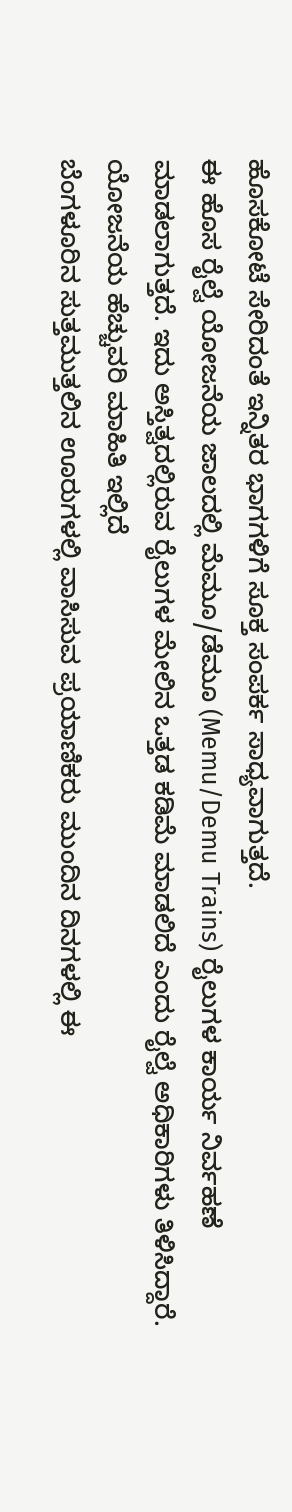ಹೊಸಕೋಟೆ ಸೇರಿದಂತೆ ಇನ್ನಿತರ ಭಾಗಗಳಿಗೆ ಸೂಕ್ತ ಸಂಪರ್ಕ ಸಾಧ್ಯವಾಗುತ್ತದೆ.
ಈ ಹೊಸ ರೈಲ್ವೆ ಯೋಜನೆಯ ಜಾಲದಲ್ಲಿ ಮೆಮೂ/ಡೆಮೂ (Memu/Demu Trains) ರೈಲುಗಳ ಕಾರ್ಯ ನಿರ್ವಹಣೆ ಮಾಡಲಾಗುತ್ತದೆ. ಇದು ಅಸ್ತಿತ್ವದಲ್ಲಿರುವ ರೈಲುಗಳ ಮೇಲಿನ ಒತ್ತಡ ಕಡಿಮೆ ಮಾಡಲಿದೆ ಎಂದು ರೈಲ್ವೆ ಅಧಿಕಾರಿಗಳು ತಿಳಿಸಿದ್ದಾರೆ.
ಯೋಜನೆಯ ಹೆಚ್ಚುವರಿ ಮಾಹಿತಿ ಇಲ್ಲಿದೆ
ಬೆಂಗಳೂರಿನ ಸುತ್ತಮುತ್ತಲಿನ ಊರುಗಳಲ್ಲಿ ವಾಸಿಸುವ ಪ್ರಯಾಣಿಕರು ಮುಂದಿನ ದಿನಗಳಲ್ಲಿ ಈ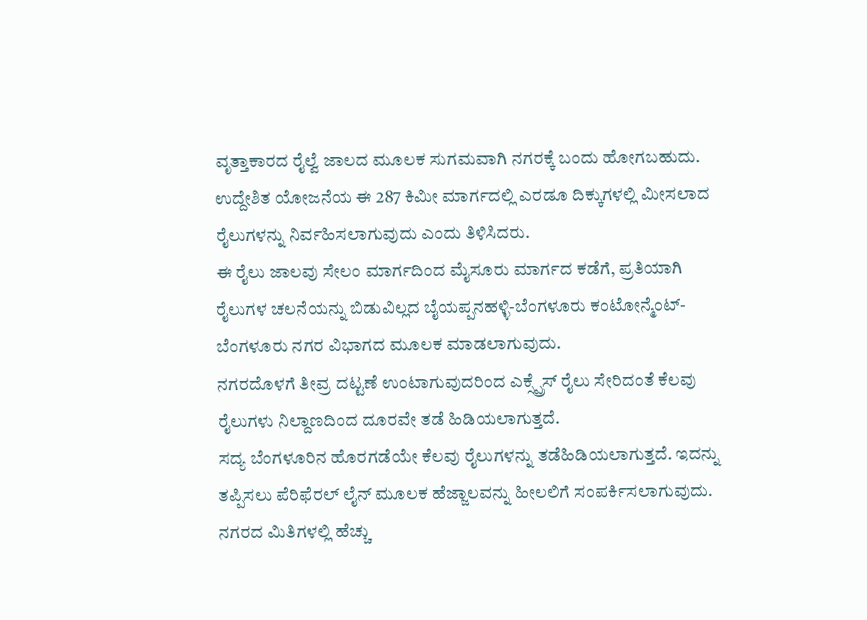ವೃತ್ತಾಕಾರದ ರೈಲ್ವೆ ಜಾಲದ ಮೂಲಕ ಸುಗಮವಾಗಿ ನಗರಕ್ಕೆ ಬಂದು ಹೋಗಬಹುದು. ಉದ್ದೇಶಿತ ಯೋಜನೆಯ ಈ 287 ಕಿಮೀ ಮಾರ್ಗದಲ್ಲಿ ಎರಡೂ ದಿಕ್ಕುಗಳಲ್ಲಿ ಮೀಸಲಾದ ರೈಲುಗಳನ್ನು ನಿರ್ವಹಿಸಲಾಗುವುದು ಎಂದು ತಿಳಿಸಿದರು.
ಈ ರೈಲು ಜಾಲವು ಸೇಲಂ ಮಾರ್ಗದಿಂದ ಮೈಸೂರು ಮಾರ್ಗದ ಕಡೆಗೆ, ಪ್ರತಿಯಾಗಿ ರೈಲುಗಳ ಚಲನೆಯನ್ನು ಬಿಡುವಿಲ್ಲದ ಬೈಯಪ್ಪನಹಳ್ಳಿ-ಬೆಂಗಳೂರು ಕಂಟೋನ್ಮೆಂಟ್-ಬೆಂಗಳೂರು ನಗರ ವಿಭಾಗದ ಮೂಲಕ ಮಾಡಲಾಗುವುದು.
ನಗರದೊಳಗೆ ತೀವ್ರ ದಟ್ಟಣೆ ಉಂಟಾಗುವುದರಿಂದ ಎಕ್ಸ್ಪ್ರೆಸ್ ರೈಲು ಸೇರಿದಂತೆ ಕೆಲವು ರೈಲುಗಳು ನಿಲ್ದಾಣದಿಂದ ದೂರವೇ ತಡೆ ಹಿಡಿಯಲಾಗುತ್ತದೆ.
ಸದ್ಯ ಬೆಂಗಳೂರಿನ ಹೊರಗಡೆಯೇ ಕೆಲವು ರೈಲುಗಳನ್ನು ತಡೆಹಿಡಿಯಲಾಗುತ್ತದೆ. ಇದನ್ನು ತಪ್ಪಿಸಲು ಪೆರಿಫೆರಲ್ ಲೈನ್ ಮೂಲಕ ಹೆಜ್ಜಾಲವನ್ನು ಹೀಲಲಿಗೆ ಸಂಪರ್ಕಿಸಲಾಗುವುದು. ನಗರದ ಮಿತಿಗಳಲ್ಲಿ ಹೆಚ್ಚು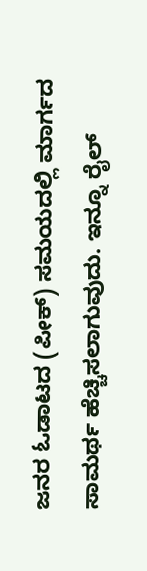ಜನರ ಓಡಾಟದ (ಪೀಕ್) ಸಮಯದಲ್ಲಿ ಮಾರ್ಗದ ಸಾಮರ್ಥ ಹೆಚ್ಚಿಸಲಾಗುವುದು. ಇನ್ನೂ ರೈಲ್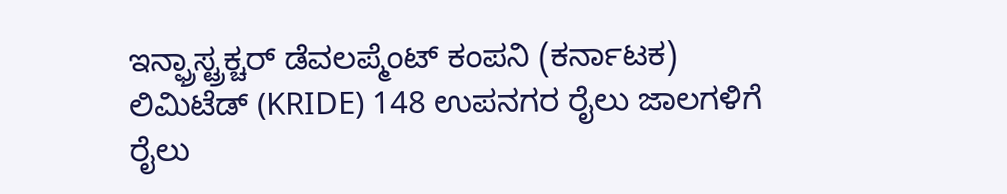ಇನ್ಫ್ರಾಸ್ಟ್ರಕ್ಚರ್ ಡೆವಲಪ್ಮೆಂಟ್ ಕಂಪನಿ (ಕರ್ನಾಟಕ) ಲಿಮಿಟೆಡ್ (KRIDE) 148 ಉಪನಗರ ರೈಲು ಜಾಲಗಳಿಗೆ ರೈಲು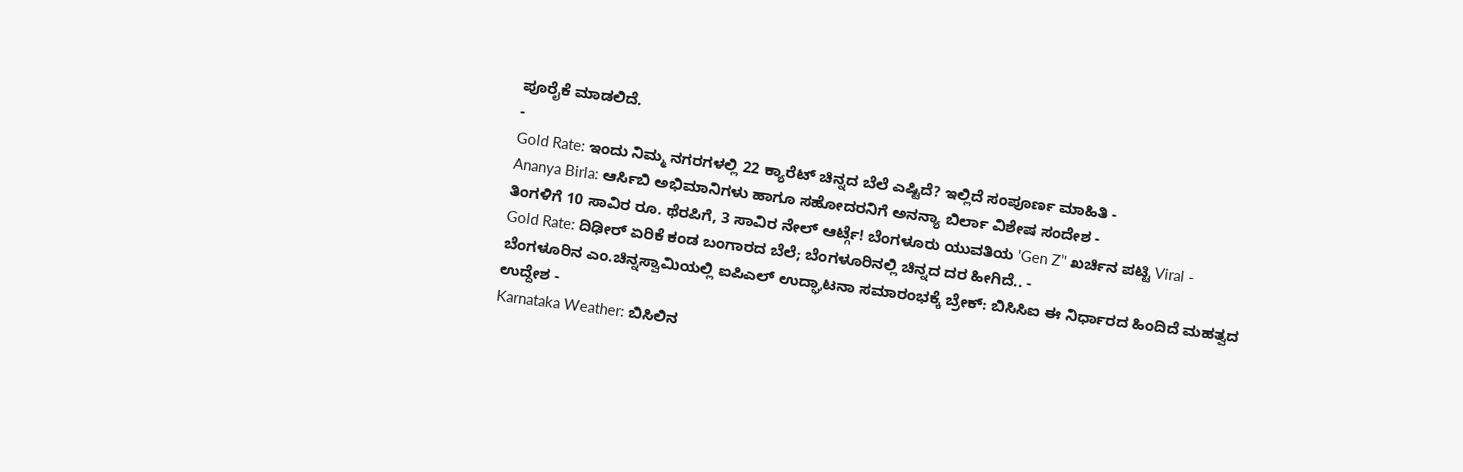ಪೂರೈಕೆ ಮಾಡಲಿದೆ.
-
Gold Rate: ಇಂದು ನಿಮ್ಮ ನಗರಗಳಲ್ಲಿ 22 ಕ್ಯಾರೆಟ್ ಚಿನ್ನದ ಬೆಲೆ ಎಷ್ಟಿದೆ? ಇಲ್ಲಿದೆ ಸಂಪೂರ್ಣ ಮಾಹಿತಿ -
Ananya Birla: ಆರ್ಸಿಬಿ ಅಭಿಮಾನಿಗಳು ಹಾಗೂ ಸಹೋದರನಿಗೆ ಅನನ್ಯಾ ಬಿರ್ಲಾ ವಿಶೇಷ ಸಂದೇಶ -
ತಿಂಗಳಿಗೆ 10 ಸಾವಿರ ರೂ. ಥೆರಪಿಗೆ, 3 ಸಾವಿರ ನೇಲ್ ಆರ್ಟ್ಗೆ! ಬೆಂಗಳೂರು ಯುವತಿಯ 'Gen Z’' ಖರ್ಚಿನ ಪಟ್ಟಿ Viral -
Gold Rate: ದಿಢೀರ್ ಏರಿಕೆ ಕಂಡ ಬಂಗಾರದ ಬೆಲೆ; ಬೆಂಗಳೂರಿನಲ್ಲಿ ಚಿನ್ನದ ದರ ಹೀಗಿದೆ.. -
ಬೆಂಗಳೂರಿನ ಎಂ.ಚಿನ್ನಸ್ವಾಮಿಯಲ್ಲಿ ಐಪಿಎಲ್ ಉದ್ಘಾಟನಾ ಸಮಾರಂಭಕ್ಕೆ ಬ್ರೇಕ್: ಬಿಸಿಸಿಐ ಈ ನಿರ್ಧಾರದ ಹಿಂದಿದೆ ಮಹತ್ವದ ಉದ್ದೇಶ -
Karnataka Weather: ಬಿಸಿಲಿನ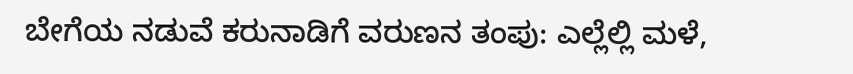ಬೇಗೆಯ ನಡುವೆ ಕರುನಾಡಿಗೆ ವರುಣನ ತಂಪು: ಎಲ್ಲೆಲ್ಲಿ ಮಳೆ,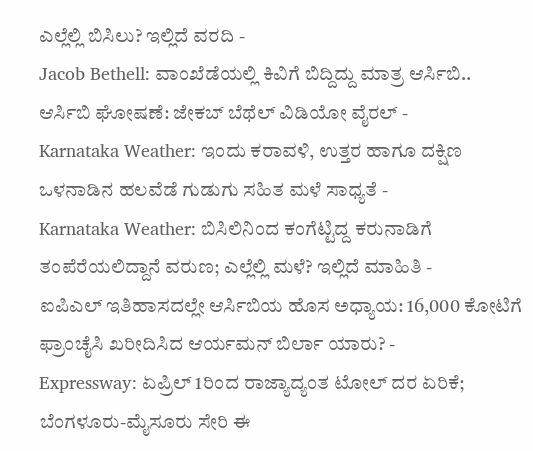ಎಲ್ಲೆಲ್ಲಿ ಬಿಸಿಲು? ಇಲ್ಲಿದೆ ವರದಿ -
Jacob Bethell: ವಾಂಖೆಡೆಯಲ್ಲಿ ಕಿವಿಗೆ ಬಿದ್ದಿದ್ದು ಮಾತ್ರ ಆರ್ಸಿಬಿ.. ಆರ್ಸಿಬಿ ಘೋಷಣೆ: ಜೇಕಬ್ ಬೆಥೆಲ್ ವಿಡಿಯೋ ವೈರಲ್ -
Karnataka Weather: ಇಂದು ಕರಾವಳಿ, ಉತ್ತರ ಹಾಗೂ ದಕ್ಷಿಣ ಒಳನಾಡಿನ ಹಲವೆಡೆ ಗುಡುಗು ಸಹಿತ ಮಳೆ ಸಾಧ್ಯತೆ -
Karnataka Weather: ಬಿಸಿಲಿನಿಂದ ಕಂಗೆಟ್ಟಿದ್ದ ಕರುನಾಡಿಗೆ ತಂಪೆರೆಯಲಿದ್ದಾನೆ ವರುಣ; ಎಲ್ಲೆಲ್ಲಿ ಮಳೆ? ಇಲ್ಲಿದೆ ಮಾಹಿತಿ -
ಐಪಿಎಲ್ ಇತಿಹಾಸದಲ್ಲೇ ಆರ್ಸಿಬಿಯ ಹೊಸ ಅಧ್ಯಾಯ: 16,000 ಕೋಟಿಗೆ ಫ್ರಾಂಚೈಸಿ ಖರೀದಿಸಿದ ಆರ್ಯಮನ್ ಬಿರ್ಲಾ ಯಾರು? -
Expressway: ಏಪ್ರಿಲ್ 1ರಿಂದ ರಾಜ್ಯಾದ್ಯಂತ ಟೋಲ್ ದರ ಏರಿಕೆ; ಬೆಂಗಳೂರು-ಮೈಸೂರು ಸೇರಿ ಈ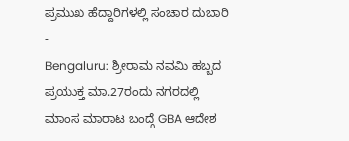ಪ್ರಮುಖ ಹೆದ್ದಾರಿಗಳಲ್ಲಿ ಸಂಚಾರ ದುಬಾರಿ -
Bengaluru: ಶ್ರೀರಾಮ ನವಮಿ ಹಬ್ಬದ ಪ್ರಯುಕ್ತ ಮಾ.27ರಂದು ನಗರದಲ್ಲಿ ಮಾಂಸ ಮಾರಾಟ ಬಂದ್ಗೆ GBA ಆದೇಶ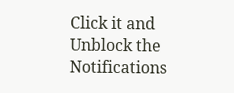Click it and Unblock the Notifications